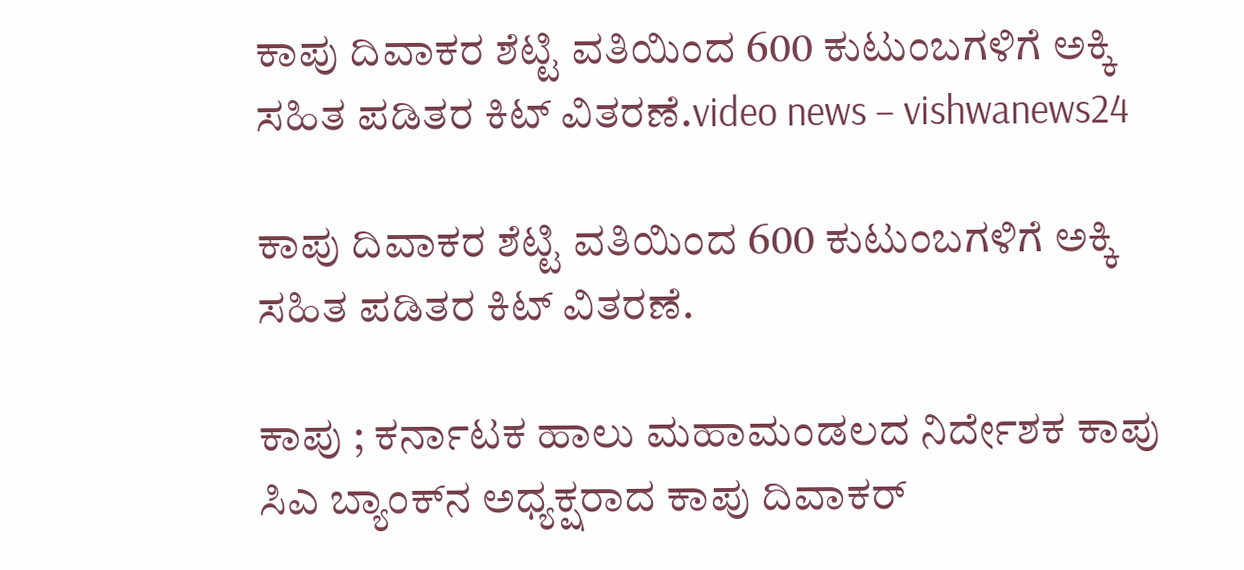ಕಾಪು ದಿವಾಕರ ಶೆಟ್ಟಿ ವತಿಯಿಂದ 600 ಕುಟುಂಬಗಳಿಗೆ ಅಕ್ಕಿ ಸಹಿತ ಪಡಿತರ ಕಿಟ್ ವಿತರಣೆ.video news – vishwanews24

ಕಾಪು ದಿವಾಕರ ಶೆಟ್ಟಿ ವತಿಯಿಂದ 600 ಕುಟುಂಬಗಳಿಗೆ ಅಕ್ಕಿ ಸಹಿತ ಪಡಿತರ ಕಿಟ್ ವಿತರಣೆ.

ಕಾಪು ; ಕರ್ನಾಟಕ ಹಾಲು ಮಹಾಮಂಡಲದ ನಿರ್ದೇಶಕ ಕಾಪು ಸಿಎ ಬ್ಯಾಂಕ್‍ನ ಅಧ್ಯಕ್ಷರಾದ ಕಾಪು ದಿವಾಕರ್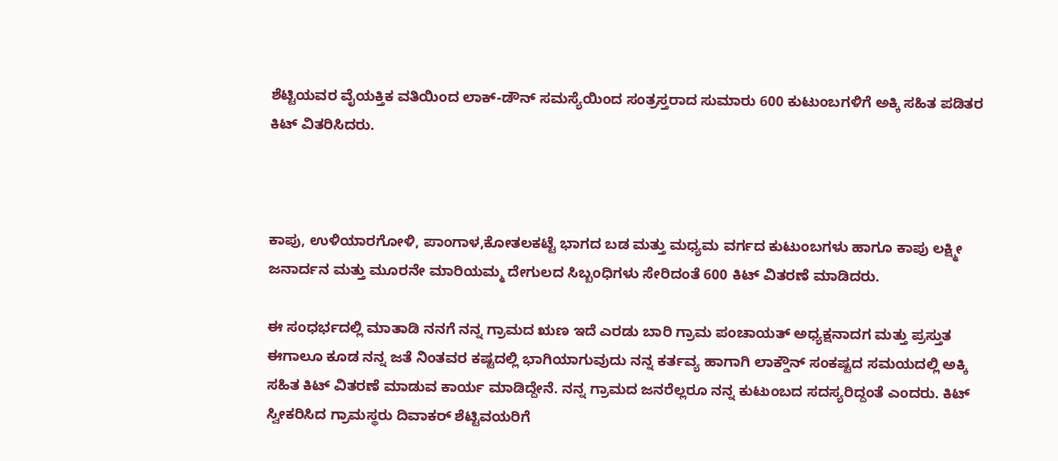ಶೆಟ್ಟಿಯವರ ವೈಯಕ್ತಿಕ ವತಿಯಿಂದ ಲಾಕ್-ಡೌನ್ ಸಮಸ್ಯೆಯಿಂದ ಸಂತ್ರಸ್ತರಾದ ಸುಮಾರು 600 ಕುಟುಂಬಗಳಿಗೆ ಅಕ್ಕಿ ಸಹಿತ ಪಡಿತರ ಕಿಟ್ ವಿತರಿಸಿದರು.



ಕಾಪು, ಉಳಿಯಾರಗೋಳಿ, ಪಾಂಗಾಳ,ಕೋತಲಕಟ್ಟೆ ಭಾಗದ ಬಡ ಮತ್ತು ಮಧ್ಯಮ ವರ್ಗದ ಕುಟುಂಬಗಳು ಹಾಗೂ ಕಾಪು ಲಕ್ಷ್ಮೀ ಜನಾರ್ದನ ಮತ್ತು ಮೂರನೇ ಮಾರಿಯಮ್ಮ ದೇಗುಲದ ಸಿಬ್ಬಂಧಿಗಳು ಸೇರಿದಂತೆ 600 ಕಿಟ್ ವಿತರಣೆ ಮಾಡಿದರು.

ಈ ಸಂಧರ್ಭದಲ್ಲಿ ಮಾತಾಡಿ ನನಗೆ ನನ್ನ ಗ್ರಾಮದ ಋಣ ಇದೆ ಎರಡು ಬಾರಿ ಗ್ರಾಮ ಪಂಚಾಯತ್ ಅಧ್ಯಕ್ಷನಾದಗ ಮತ್ತು ಪ್ರಸ್ತುತ ಈಗಾಲೂ ಕೂಡ ನನ್ನ ಜತೆ ನಿಂತವರ ಕಷ್ಟದಲ್ಲಿ ಭಾಗಿಯಾಗುವುದು ನನ್ನ ಕರ್ತವ್ಯ ಹಾಗಾಗಿ ಲಾಕ್ಡೌನ್ ಸಂಕಷ್ಟದ ಸಮಯದಲ್ಲಿ ಅಕ್ಕಿ ಸಹಿತ ಕಿಟ್ ವಿತರಣೆ ಮಾಡುವ ಕಾರ್ಯ ಮಾಡಿದ್ದೇನೆ. ನನ್ನ ಗ್ರಾಮದ ಜನರೆಲ್ಲರೂ ನನ್ನ ಕುಟುಂಬದ ಸದಸ್ಯರಿದ್ದಂತೆ ಎಂದರು. ಕಿಟ್ ಸ್ವೀಕರಿಸಿದ ಗ್ರಾಮಸ್ಥರು ದಿವಾಕರ್ ಶೆಟ್ಟಿವಯರಿಗೆ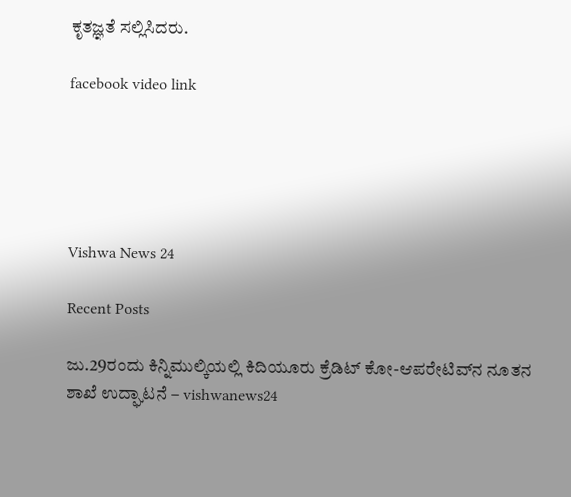ಕೃತಜ್ಞತೆ ಸಲ್ಲಿಸಿದರು.

facebook video link





Vishwa News 24

Recent Posts

ಜು.29ರಂದು ಕಿನ್ನಿಮುಲ್ಕಿಯಲ್ಲಿ ಕಿದಿಯೂರು ಕ್ರೆಡಿಟ್ ಕೋ-ಆಪರೇಟಿವ್‌ನ ನೂತನ ಶಾಖೆ ಉದ್ಘಾಟನೆ – vishwanews24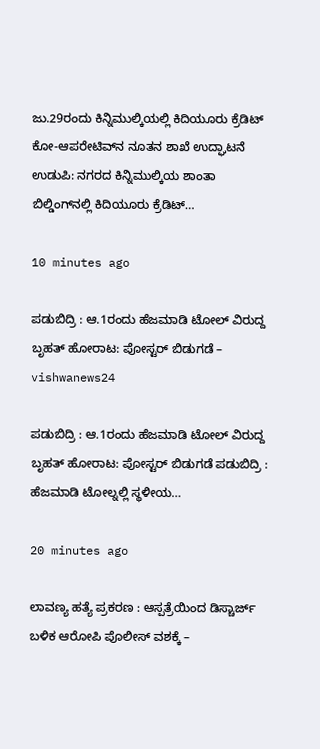ಜು.29ರಂದು ಕಿನ್ನಿಮುಲ್ಕಿಯಲ್ಲಿ ಕಿದಿಯೂರು ಕ್ರೆಡಿಟ್ ಕೋ-ಆಪರೇಟಿವ್‌ನ ನೂತನ ಶಾಖೆ ಉದ್ಘಾಟನೆ ಉಡುಪಿ: ನಗರದ ಕಿನ್ನಿಮುಲ್ಕಿಯ ಶಾಂತಾ ಬಿಲ್ಡಿಂಗ್‌ನಲ್ಲಿ ಕಿದಿಯೂರು ಕ್ರೆಡಿಟ್…

10 minutes ago

ಪಡುಬಿದ್ರಿ : ಆ.1ರಂದು ಹೆಜಮಾಡಿ ಟೋಲ್ ವಿರುದ್ದ ಬೃಹತ್ ಹೋರಾಟ: ಪೋಸ್ಟರ್ ಬಿಡುಗಡೆ – vishwanews24

ಪಡುಬಿದ್ರಿ : ಆ.1ರಂದು ಹೆಜಮಾಡಿ ಟೋಲ್ ವಿರುದ್ದ ಬೃಹತ್ ಹೋರಾಟ: ಪೋಸ್ಟರ್ ಬಿಡುಗಡೆ ಪಡುಬಿದ್ರಿ : ಹೆಜಮಾಡಿ ಟೋಲ್ನಲ್ಲಿ ಸ್ಥಳೀಯ…

20 minutes ago

ಲಾವಣ್ಯ ಹತ್ಯೆ ಪ್ರಕರಣ : ಆಸ್ಪತ್ರೆಯಿಂದ ಡಿಸ್ಚಾರ್ಜ್ ಬಳಿಕ ಆರೋಪಿ ಪೊಲೀಸ್ ವಶಕ್ಕೆ –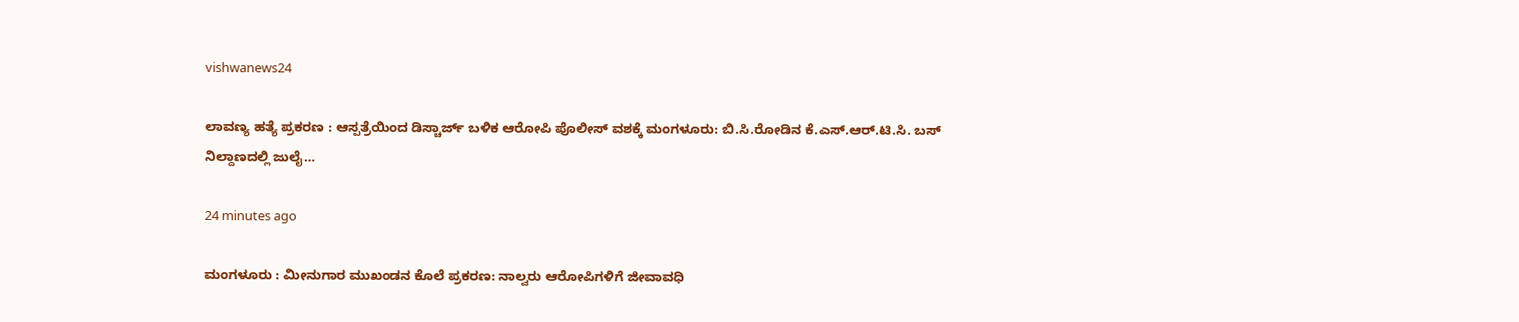vishwanews24

ಲಾವಣ್ಯ ಹತ್ಯೆ ಪ್ರಕರಣ : ಆಸ್ಪತ್ರೆಯಿಂದ ಡಿಸ್ಚಾರ್ಜ್ ಬಳಿಕ ಆರೋಪಿ ಪೊಲೀಸ್ ವಶಕ್ಕೆ ಮಂಗಳೂರು: ಬಿ.ಸಿ.ರೋಡಿನ ಕೆ.ಎಸ್.ಆರ್.ಟಿ.ಸಿ. ಬಸ್ ನಿಲ್ದಾಣದಲ್ಲಿ ಜುಲೈ…

24 minutes ago

ಮಂಗಳೂರು : ಮೀನುಗಾರ ಮುಖಂಡನ ಕೊಲೆ ಪ್ರಕರಣ: ನಾಲ್ವರು ಆರೋಪಿಗಳಿಗೆ ಜೀವಾವಧಿ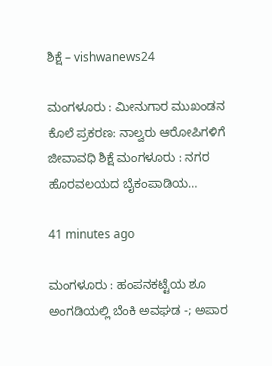ಶಿಕ್ಷೆ – vishwanews24

ಮಂಗಳೂರು : ಮೀನುಗಾರ ಮುಖಂಡನ ಕೊಲೆ ಪ್ರಕರಣ: ನಾಲ್ವರು ಆರೋಪಿಗಳಿಗೆ ಜೀವಾವಧಿ ಶಿಕ್ಷೆ ಮಂಗಳೂರು : ನಗರ ಹೊರವಲಯದ ಬೈಕಂಪಾಡಿಯ…

41 minutes ago

ಮಂಗಳೂರು : ಹಂಪನಕಟ್ಟೆಯ ಶೂ ಅಂಗಡಿಯಲ್ಲಿ ಬೆಂಕಿ ಅವಘಡ -; ಅಪಾರ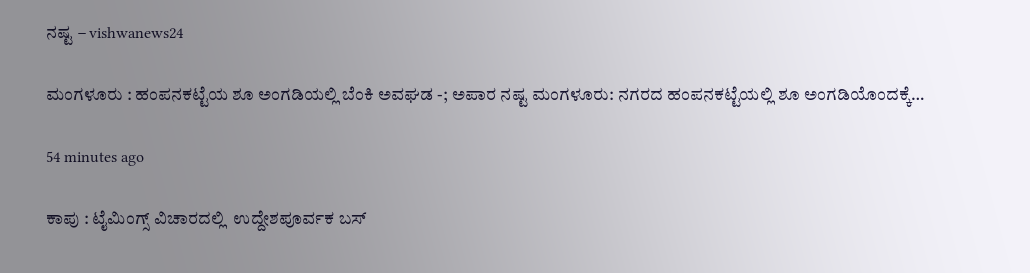ನಷ್ಟ – vishwanews24

ಮಂಗಳೂರು : ಹಂಪನಕಟ್ಟೆಯ ಶೂ ಅಂಗಡಿಯಲ್ಲಿ ಬೆಂಕಿ ಅವಘಡ -; ಅಪಾರ ನಷ್ಟ ಮಂಗಳೂರು: ನಗರದ ಹಂಪನಕಟ್ಟೆಯಲ್ಲಿ ಶೂ ಅಂಗಡಿಯೊಂದಕ್ಕೆ…

54 minutes ago

ಕಾಪು : ಟೈಮಿಂಗ್ಸ್ ವಿಚಾರದಲ್ಲಿ  ಉದ್ದೇಶಪೂರ್ವಕ ಬಸ್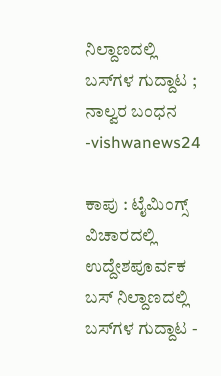ನಿಲ್ದಾಣದಲ್ಲಿ ಬಸ್‌ಗಳ ಗುದ್ದಾಟ ; ನಾಲ್ವರ ಬಂಧನ -vishwanews24

ಕಾಪು : ಟೈಮಿಂಗ್ಸ್ ವಿಚಾರದಲ್ಲಿ  ಉದ್ದೇಶಪೂರ್ವಕ ಬಸ್ ನಿಲ್ದಾಣದಲ್ಲಿ ಬಸ್‌ಗಳ ಗುದ್ದಾಟ -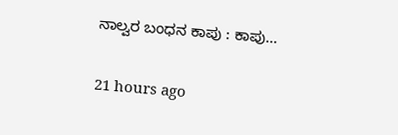ನಾಲ್ವರ ಬಂಧನ ಕಾಪು : ಕಾಪು…

21 hours ago